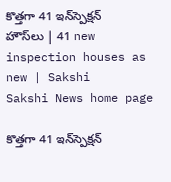కొత్తగా 41 ఇన్‌స్పెక్షన్‌ హౌస్‌లు | 41 new inspection houses as new | Sakshi
Sakshi News home page

కొత్తగా 41 ఇన్‌స్పెక్షన్‌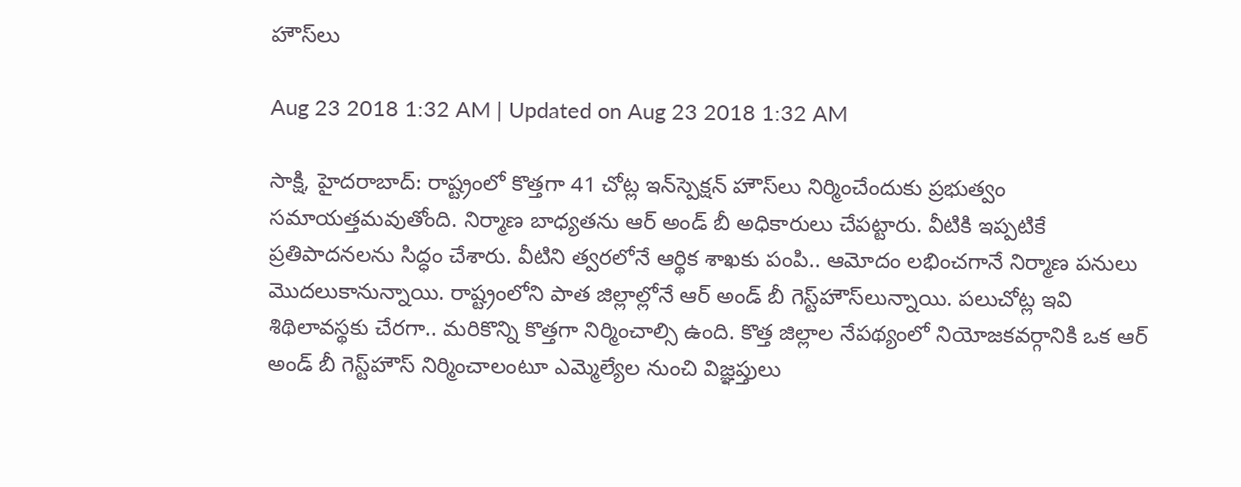హౌస్‌లు

Aug 23 2018 1:32 AM | Updated on Aug 23 2018 1:32 AM

సాక్షి, హైదరాబాద్‌: రాష్ట్రంలో కొత్తగా 41 చోట్ల ఇన్‌స్పెక్షన్‌ హౌస్‌లు నిర్మించేందుకు ప్రభుత్వం సమాయత్తమవుతోంది. నిర్మాణ బాధ్యతను ఆర్‌ అండ్‌ బీ అధికారులు చేపట్టారు. వీటికి ఇప్పటికే ప్రతిపాదనలను సిద్ధం చేశారు. వీటిని త్వరలోనే ఆర్థిక శాఖకు పంపి.. ఆమోదం లభించగానే నిర్మాణ పనులు మొదలుకానున్నాయి. రాష్ట్రంలోని పాత జిల్లాల్లోనే ఆర్‌ అండ్‌ బీ గెస్ట్‌హౌస్‌లున్నాయి. పలుచోట్ల ఇవి శిథిలావస్థకు చేరగా.. మరికొన్ని కొత్తగా నిర్మించాల్సి ఉంది. కొత్త జిల్లాల నేపథ్యంలో నియోజకవర్గానికి ఒక ఆర్‌ అండ్‌ బీ గెస్ట్‌హౌస్‌ నిర్మించాలంటూ ఎమ్మెల్యేల నుంచి విజ్ఞప్తులు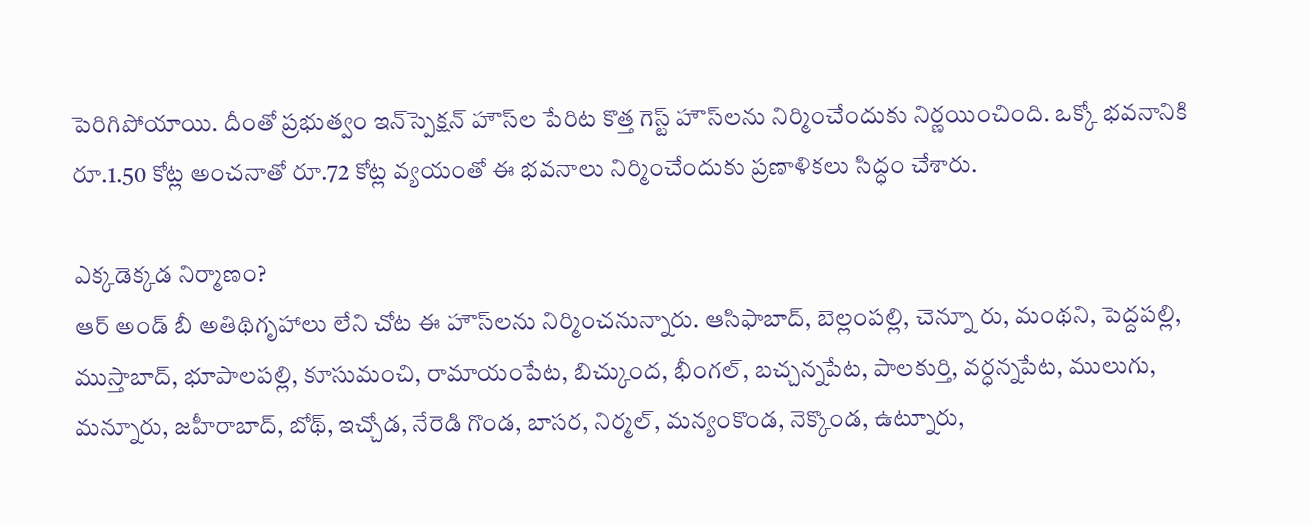పెరిగిపోయాయి. దీంతో ప్రభుత్వం ఇన్‌స్పెక్షన్‌ హౌస్‌ల పేరిట కొత్త గెస్ట్‌ హౌస్‌లను నిర్మించేందుకు నిర్ణయించింది. ఒక్కో భవనానికి రూ.1.50 కోట్ల అంచనాతో రూ.72 కోట్ల వ్యయంతో ఈ భవనాలు నిర్మించేందుకు ప్రణాళికలు సిద్ధం చేశారు.

ఎక్కడెక్కడ నిర్మాణం?
ఆర్‌ అండ్‌ బీ అతిథిగృహాలు లేని చోట ఈ హౌస్‌లను నిర్మించనున్నారు. ఆసిఫాబాద్, బెల్లంపల్లి, చెన్నూ రు, మంథని, పెద్దపల్లి, ముస్తాబాద్, భూపాలపల్లి, కూసుమంచి, రామాయంపేట, బిచ్కుంద, భీంగల్, బచ్చన్నపేట, పాలకుర్తి, వర్ధన్నపేట, ములుగు, మన్నూరు, జహీరాబాద్, బోథ్, ఇచ్చోడ, నేరెడి గొండ, బాసర, నిర్మల్, మన్యంకొండ, నెక్కొండ, ఉట్నూరు,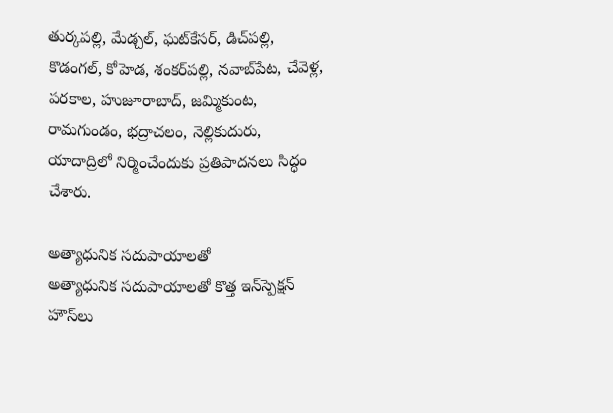తుర్కపల్లి, మేడ్చల్, ఘట్‌కేసర్, డిచ్‌పల్లి, కొడంగల్, కోహెడ, శంకర్‌పల్లి, నవాబ్‌పేట, చేవెళ్ల, పరకాల, హుజూరాబాద్, జమ్మికుంట, రామగుండం, భద్రాచలం, నెల్లికుదురు, యాదాద్రిలో నిర్మించేందుకు ప్రతిపాదనలు సిద్ధం చేశారు.

అత్యాధునిక సదుపాయాలతో
అత్యాధునిక సదుపాయాలతో కొత్త ఇన్‌స్పెక్షన్‌ హౌస్‌లు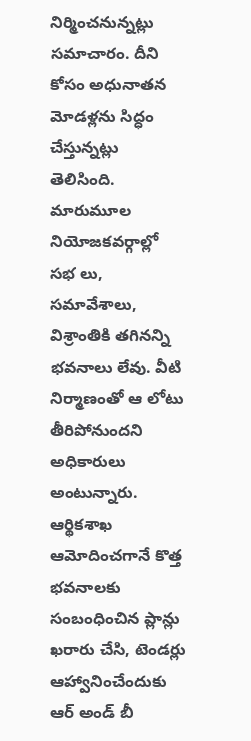నిర్మించనున్నట్లు సమాచారం. దీని కోసం అధునాతన మోడళ్లను సిద్ధం చేస్తున్నట్లు తెలిసింది. మారుమూల నియోజకవర్గాల్లో సభ లు, సమావేశాలు, విశ్రాంతికి తగినన్ని భవనాలు లేవు. వీటి నిర్మాణంతో ఆ లోటు తీరిపోనుందని అధికారులు అంటున్నారు. ఆర్థికశాఖ ఆమోదించగానే కొత్త భవనాలకు సంబంధించిన ప్లాన్లు ఖరారు చేసి, టెండర్లు ఆహ్వానించేందుకు ఆర్‌ అండ్‌ బీ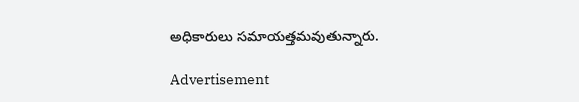అధికారులు సమాయత్తమవుతున్నారు.

Advertisement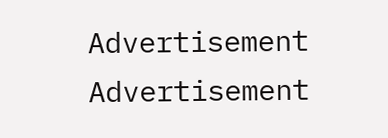Advertisement
Advertisement